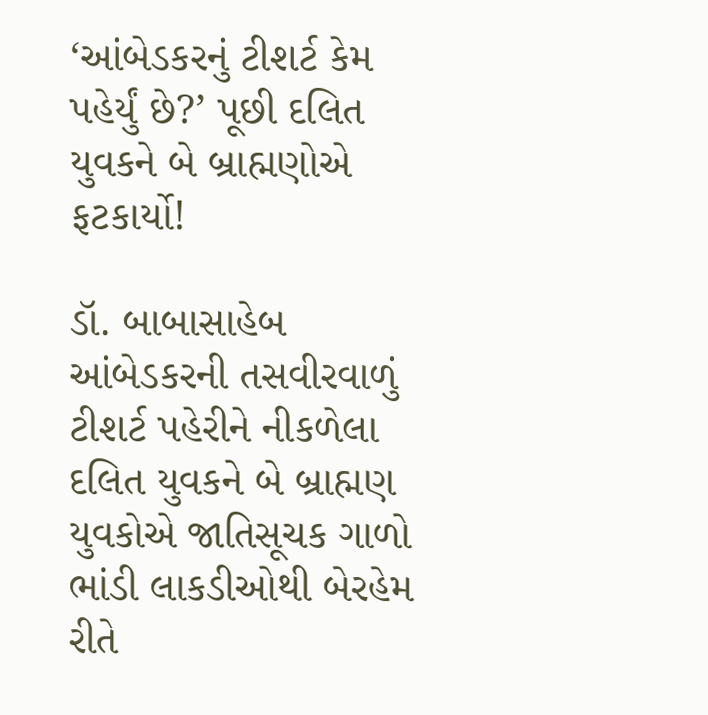‘આંબેડકરનું ટીશર્ટ કેમ પહેર્યું છે?’ પૂછી દલિત યુવકને બે બ્રાહ્મણોએ ફટકાર્યો!

ડૉ. બાબાસાહેબ આંબેડકરની તસવીરવાળું ટીશર્ટ પહેરીને નીકળેલા દલિત યુવકને બે બ્રાહ્મણ યુવકોએ જાતિસૂચક ગાળો ભાંડી લાકડીઓથી બેરહેમ રીતે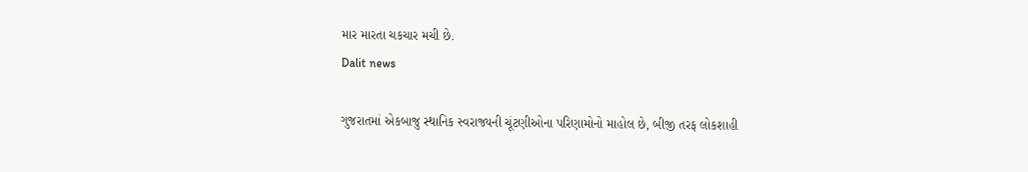માર મારતા ચકચાર મચી છે.
Dalit news

ગુજરાતમાં એકબાજુ સ્થાનિક સ્વરાજ્યની ચૂંટણીઓના પરિણામોનો માહોલ છે, બીજી તરફ લોકશાહી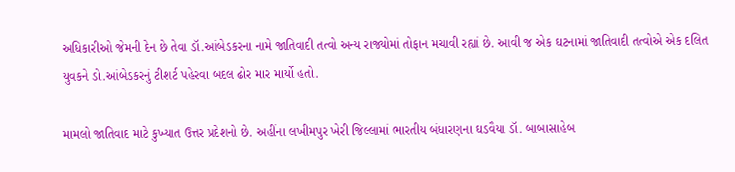અધિકારીઓ જેમની દેન છે તેવા ડૉ.આંબેડકરના નામે જાતિવાદી તત્વો અન્ય રાજ્યોમાં તોફાન મચાવી રહ્યાં છે. આવી જ એક ઘટનામાં જાતિવાદી તત્વોએ એક દલિત યુવકને ડો.આંબેડકરનું ટીશર્ટ પહેરવા બદલ ઢોર માર માર્યો હતો.

મામલો જાતિવાદ માટે કુખ્યાત ઉત્તર પ્રદેશનો છે. અહીંના લખીમપુર ખેરી જિલ્લામાં ભારતીય બંધારણના ઘડવૈયા ડૉ. બાબાસાહેબ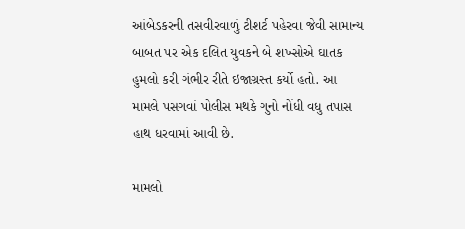આંબેડકરની તસવીરવાળું ટીશર્ટ પહેરવા જેવી સામાન્ય બાબત પર એક દલિત યુવકને બે શખ્સોએ ઘાતક હુમલો કરી ગંભીર રીતે ઇજાગ્રસ્ત કર્યો હતો. આ મામલે પસગવાં પોલીસ મથકે ગુનો નોંધી વધુ તપાસ હાથ ધરવામાં આવી છે.

મામલો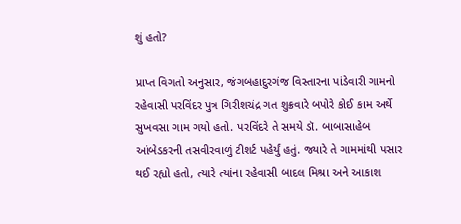શું હતો?

પ્રાપ્ત વિગતો અનુસાર, જંગબહાદુરગંજ વિસ્તારના પાંડેવારી ગામનો રહેવાસી પરવિંદર પુત્ર ગિરીશચંદ્ર ગત શુક્રવારે બપોરે કોઈ કામ અર્થે સુખવસા ગામ ગયો હતો. પરવિંદરે તે સમયે ડૉ. બાબાસાહેબ આંબેડકરની તસવીરવાળું ટીશર્ટ પહેર્યું હતું. જ્યારે તે ગામમાંથી પસાર થઈ રહ્યો હતો, ત્યારે ત્યાંના રહેવાસી બાદલ મિશ્રા અને આકાશ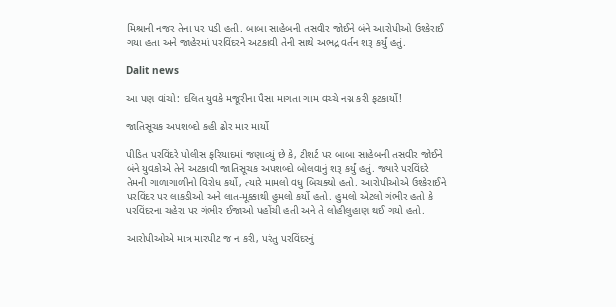મિશ્રાની નજર તેના પર પડી હતી. બાબા સાહેબની તસવીર જોઈને બંને આરોપીઓ ઉશ્કેરાઈ ગયા હતા અને જાહેરમાં પરવિંદરને અટકાવી તેની સાથે અભદ્ર વર્તન શરૂ કર્યું હતું.

Dalit news

આ પણ વાંચો: દલિત યુવકે મજૂરીના પૈસા માગતા ગામ વચ્ચે નગ્ન કરી ફટકાર્યો!

જાતિસૂચક અપશબ્દો કહી ઢોર માર માર્યો

પીડિત પરવિંદરે પોલીસ ફરિયાદમાં જણાવ્યું છે કે, ટીશર્ટ પર બાબા સાહેબની તસવીર જોઈને બંને યુવકોએ તેને અટકાવી જાતિસૂચક અપશબ્દો બોલવાનું શરૂ કર્યું હતું. જ્યારે પરવિંદરે તેમની ગાળાગાળીનો વિરોધ કર્યો, ત્યારે મામલો વધુ બિચક્યો હતો. આરોપીઓએ ઉશ્કેરાઈને પરવિંદર પર લાકડીઓ અને લાત-મૂક્કાથી હુમલો કર્યો હતો. હુમલો એટલો ગંભીર હતો કે પરવિંદરના ચહેરા પર ગંભીર ઈજાઓ પહોંચી હતી અને તે લોહીલુહાણ થઈ ગયો હતો.

આરોપીઓએ માત્ર મારપીટ જ ન કરી, પરંતુ પરવિંદરનું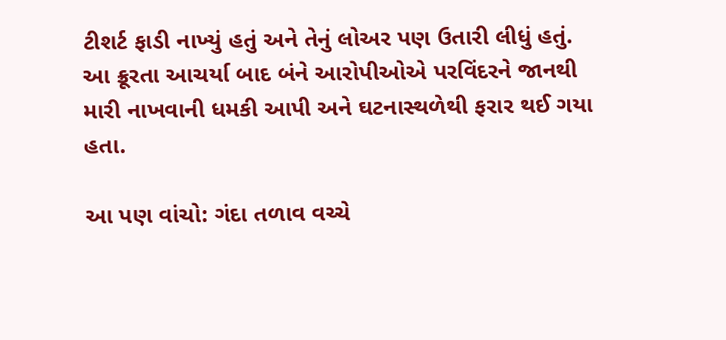ટીશર્ટ ફાડી નાખ્યું હતું અને તેનું લોઅર પણ ઉતારી લીધું હતું. આ ક્રૂરતા આચર્યા બાદ બંને આરોપીઓએ પરવિંદરને જાનથી મારી નાખવાની ધમકી આપી અને ઘટનાસ્થળેથી ફરાર થઈ ગયા હતા.

આ પણ વાંચો: ગંદા તળાવ વચ્ચે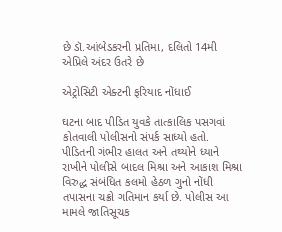છે ડૉ.આંબેડકરની પ્રતિમા, દલિતો 14મી એપ્રિલે અંદર ઉતરે છે

એટ્રોસિટી એક્ટની ફરિયાદ નોંધાઈ

ઘટના બાદ પીડિત યુવકે તાત્કાલિક પસગવાં કોતવાલી પોલીસનો સંપર્ક સાધ્યો હતો. પીડિતની ગંભીર હાલત અને તથ્યોને ધ્યાને રાખીને પોલીસે બાદલ મિશ્રા અને આકાશ મિશ્રા વિરુદ્ધ સંબંધિત કલમો હેઠળ ગુનો નોંધી તપાસના ચક્રો ગતિમાન કર્યા છે. પોલીસ આ મામલે જાતિસૂચક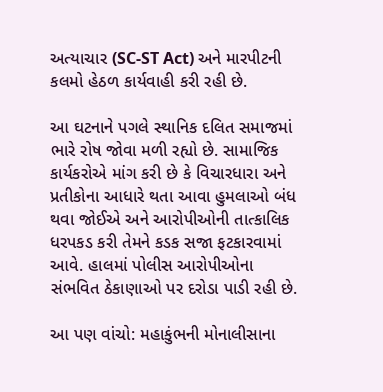અત્યાચાર (SC-ST Act) અને મારપીટની કલમો હેઠળ કાર્યવાહી કરી રહી છે.

આ ઘટનાને પગલે સ્થાનિક દલિત સમાજમાં ભારે રોષ જોવા મળી રહ્યો છે. સામાજિક કાર્યકરોએ માંગ કરી છે કે વિચારધારા અને પ્રતીકોના આધારે થતા આવા હુમલાઓ બંધ થવા જોઈએ અને આરોપીઓની તાત્કાલિક ધરપકડ કરી તેમને કડક સજા ફટકારવામાં આવે. હાલમાં પોલીસ આરોપીઓના સંભવિત ઠેકાણાઓ પર દરોડા પાડી રહી છે.

આ પણ વાંચો: મહાકુંભની મોનાલીસાના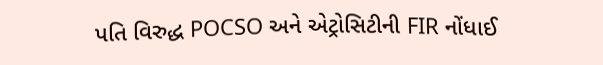પતિ વિરુદ્ધ POCSO અને એટ્રોસિટીની FIR નોંધાઈ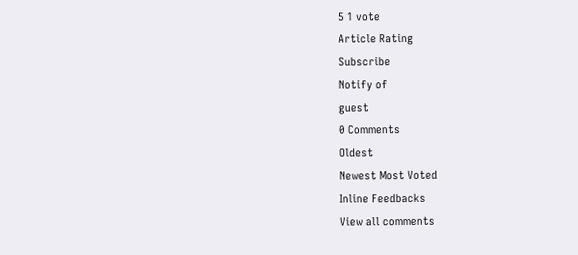5 1 vote
Article Rating
Subscribe
Notify of
guest
0 Comments
Oldest
Newest Most Voted
Inline Feedbacks
View all comments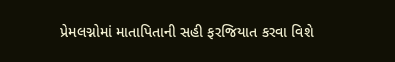પ્રેમલગ્નોમાં માતાપિતાની સહી ફરજિયાત કરવા વિશે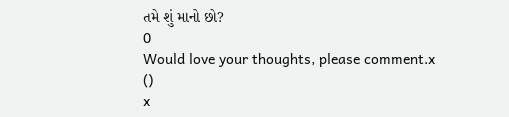તમે શું માનો છો?
0
Would love your thoughts, please comment.x
()
x